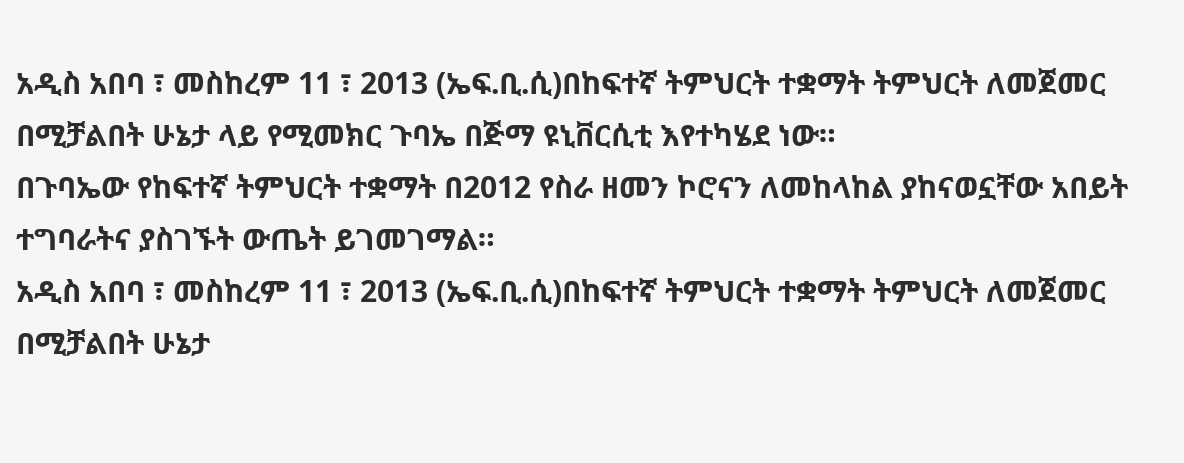አዲስ አበባ ፣ መስከረም 11 ፣ 2013 (ኤፍ.ቢ.ሲ)በከፍተኛ ትምህርት ተቋማት ትምህርት ለመጀመር በሚቻልበት ሁኔታ ላይ የሚመክር ጉባኤ በጅማ ዩኒቨርሲቲ እየተካሄደ ነው።
በጉባኤው የከፍተኛ ትምህርት ተቋማት በ2012 የስራ ዘመን ኮሮናን ለመከላከል ያከናወኗቸው አበይት ተግባራትና ያስገኙት ውጤት ይገመገማል።
አዲስ አበባ ፣ መስከረም 11 ፣ 2013 (ኤፍ.ቢ.ሲ)በከፍተኛ ትምህርት ተቋማት ትምህርት ለመጀመር በሚቻልበት ሁኔታ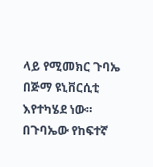ላይ የሚመክር ጉባኤ በጅማ ዩኒቨርሲቲ እየተካሄደ ነው።
በጉባኤው የከፍተኛ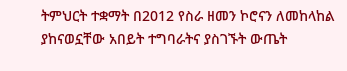ትምህርት ተቋማት በ2012 የስራ ዘመን ኮሮናን ለመከላከል ያከናወኗቸው አበይት ተግባራትና ያስገኙት ውጤት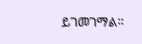ይገመገማል።